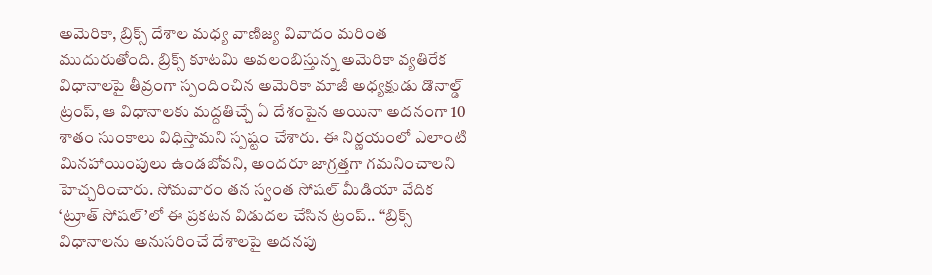అమెరికా, బ్రిక్స్ దేశాల మధ్య వాణిజ్య వివాదం మరింత ముదురుతోంది. బ్రిక్స్ కూటమి అవలంబిస్తున్న అమెరికా వ్యతిరేక విధానాలపై తీవ్రంగా స్పందించిన అమెరికా మాజీ అధ్యక్షుడు డొనాల్డ్ ట్రంప్, ఆ విధానాలకు మద్దతిచ్చే ఏ దేశంపైన అయినా అదనంగా 10 శాతం సుంకాలు విధిస్తామని స్పష్టం చేశారు. ఈ నిర్ణయంలో ఎలాంటి మినహాయింపులు ఉండబోవని, అందరూ జాగ్రత్తగా గమనించాలని హెచ్చరించారు. సోమవారం తన స్వంత సోషల్ మీడియా వేదిక ‘ట్రూత్ సోషల్’లో ఈ ప్రకటన విడుదల చేసిన ట్రంప్.. “బ్రిక్స్ విధానాలను అనుసరించే దేశాలపై అదనపు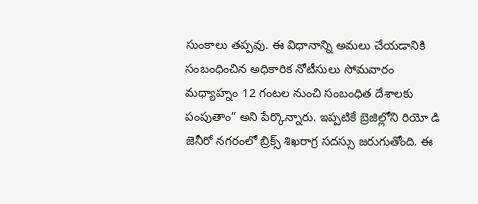సుంకాలు తప్పవు. ఈ విధానాన్ని అమలు చేయడానికి సంబంధించిన అధికారిక నోటీసులు సోమవారం మధ్యాహ్నం 12 గంటల నుంచి సంబంధిత దేశాలకు పంపుతాం” అని పేర్కొన్నారు. ఇప్పటికే బ్రెజిల్లోని రియో డి జెనీరో నగరంలో బ్రిక్స్ శిఖరాగ్ర సదస్సు జరుగుతోంది. ఈ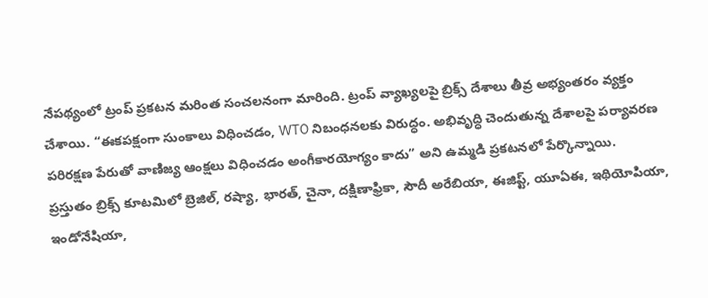నేపథ్యంలో ట్రంప్ ప్రకటన మరింత సంచలనంగా మారింది. ట్రంప్ వ్యాఖ్యలపై బ్రిక్స్ దేశాలు తీవ్ర అభ్యంతరం వ్యక్తం చేశాయి. “ఈకపక్షంగా సుంకాలు విధించడం, WTO నిబంధనలకు విరుద్ధం. అభివృద్ధి చెందుతున్న దేశాలపై పర్యావరణ పరిరక్షణ పేరుతో వాణిజ్య ఆంక్షలు విధించడం అంగీకారయోగ్యం కాదు” అని ఉమ్మడి ప్రకటనలో పేర్కొన్నాయి.
ప్రస్తుతం బ్రిక్స్ కూటమిలో బ్రెజిల్, రష్యా, భారత్, చైనా, దక్షిణాఫ్రికా, సౌదీ అరేబియా, ఈజిప్ట్, యూఏఈ, ఇథియోపియా, ఇండోనేషియా,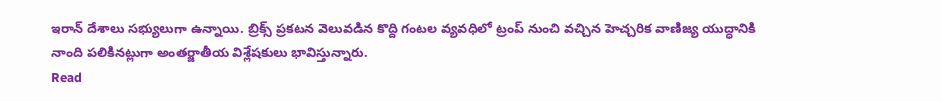ఇరాన్ దేశాలు సభ్యులుగా ఉన్నాయి. బ్రిక్స్ ప్రకటన వెలువడిన కొద్ది గంటల వ్యవధిలో ట్రంప్ నుంచి వచ్చిన హెచ్చరిక వాణిజ్య యుద్ధానికి నాంది పలికినట్లుగా అంతర్జాతీయ విశ్లేషకులు భావిస్తున్నారు.
Read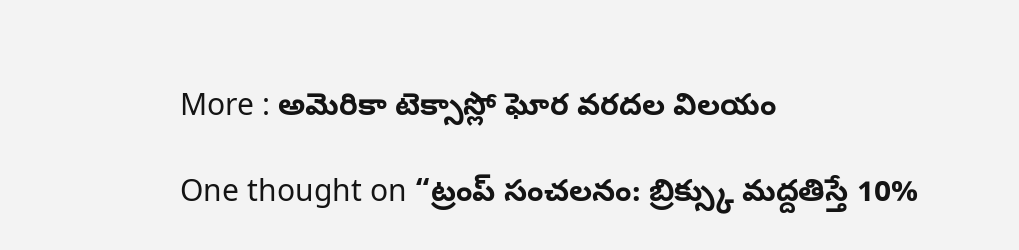More : అమెరికా టెక్సాస్లో ఘోర వరదల విలయం

One thought on “ట్రంప్ సంచలనం: బ్రిక్స్కు మద్దతిస్తే 10%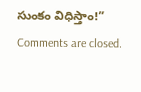సుంకం విధిస్తాం!”
Comments are closed.